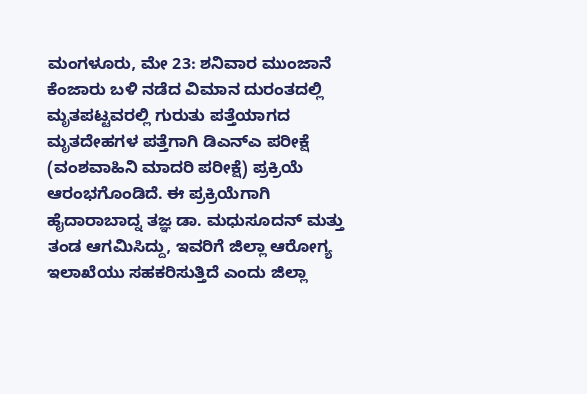ಮಂಗಳೂರು, ಮೇ 23: ಶನಿವಾರ ಮುಂಜಾನೆ ಕೆಂಜಾರು ಬಳಿ ನಡೆದ ವಿಮಾನ ದುರಂತದಲ್ಲಿ ಮೃತಪಟ್ಟವರಲ್ಲಿ ಗುರುತು ಪತ್ತೆಯಾಗದ ಮೃತದೇಹಗಳ ಪತ್ತೆಗಾಗಿ ಡಿಎನ್ಎ ಪರೀಕ್ಷೆ (ವಂಶವಾಹಿನಿ ಮಾದರಿ ಪರೀಕ್ಷೆ) ಪ್ರಕ್ರಿಯೆ ಆರಂಭಗೊಂಡಿದೆ. ಈ ಪ್ರಕ್ರಿಯೆಗಾಗಿ ಹೈದಾರಾಬಾದ್ನ ತಜ್ಞ ಡಾ. ಮಧುಸೂದನ್ ಮತ್ತು ತಂಡ ಆಗಮಿಸಿದ್ದು, ಇವರಿಗೆ ಜಿಲ್ಲಾ ಆರೋಗ್ಯ ಇಲಾಖೆಯು ಸಹಕರಿಸುತ್ತಿದೆ ಎಂದು ಜಿಲ್ಲಾ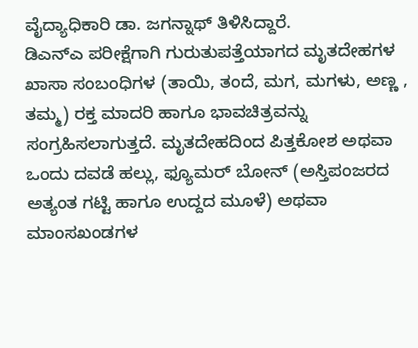ವೈದ್ಯಾಧಿಕಾರಿ ಡಾ. ಜಗನ್ನಾಥ್ ತಿಳಿಸಿದ್ದಾರೆ.
ಡಿಎನ್ಎ ಪರೀಕ್ಷೆಗಾಗಿ ಗುರುತುಪತ್ತೆಯಾಗದ ಮೃತದೇಹಗಳ ಖಾಸಾ ಸಂಬಂಧಿಗಳ (ತಾಯಿ, ತಂದೆ, ಮಗ, ಮಗಳು, ಅಣ್ಣ , ತಮ್ಮ) ರಕ್ತ ಮಾದರಿ ಹಾಗೂ ಭಾವಚಿತ್ರವನ್ನು ಸಂಗ್ರಹಿಸಲಾಗುತ್ತದೆ. ಮೃತದೇಹದಿಂದ ಪಿತ್ತಕೋಶ ಅಥವಾ ಒಂದು ದವಡೆ ಹಲ್ಲು, ಫ್ಯೂಮರ್ ಬೋನ್ (ಅಸ್ತಿಪಂಜರದ ಅತ್ಯಂತ ಗಟ್ಟಿ ಹಾಗೂ ಉದ್ದದ ಮೂಳೆ) ಅಥವಾ ಮಾಂಸಖಂಡಗಳ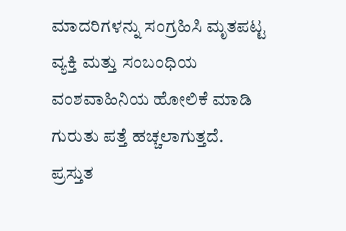ಮಾದರಿಗಳನ್ನು ಸಂಗ್ರಹಿಸಿ ಮೃತಪಟ್ಟ ವ್ಯಕ್ತಿ ಮತ್ತು ಸಂಬಂಧಿಯ ವಂಶವಾಹಿನಿಯ ಹೋಲಿಕೆ ಮಾಡಿ ಗುರುತು ಪತ್ತೆ ಹಚ್ಚಲಾಗುತ್ತದೆ.
ಪ್ರಸ್ತುತ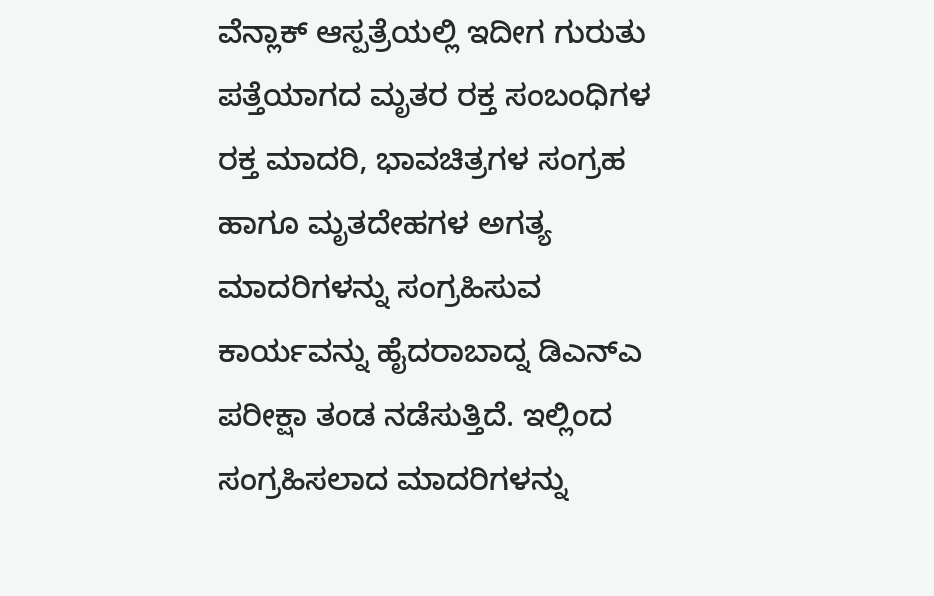ವೆನ್ಲಾಕ್ ಆಸ್ಪತ್ರೆಯಲ್ಲಿ ಇದೀಗ ಗುರುತು ಪತ್ತೆಯಾಗದ ಮೃತರ ರಕ್ತ ಸಂಬಂಧಿಗಳ ರಕ್ತ ಮಾದರಿ, ಭಾವಚಿತ್ರಗಳ ಸಂಗ್ರಹ ಹಾಗೂ ಮೃತದೇಹಗಳ ಅಗತ್ಯ ಮಾದರಿಗಳನ್ನು ಸಂಗ್ರಹಿಸುವ ಕಾರ್ಯವನ್ನು ಹೈದರಾಬಾದ್ನ ಡಿಎನ್ಎ ಪರೀಕ್ಷಾ ತಂಡ ನಡೆಸುತ್ತಿದೆ. ಇಲ್ಲಿಂದ ಸಂಗ್ರಹಿಸಲಾದ ಮಾದರಿಗಳನ್ನು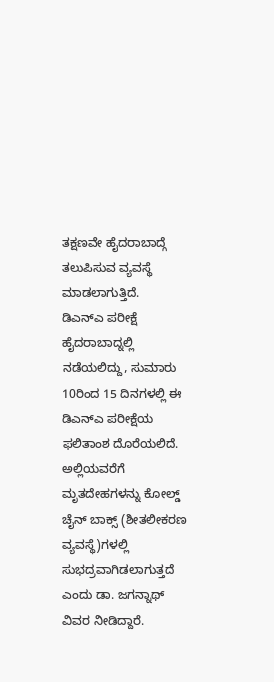ತಕ್ಷಣವೇ ಹೈದರಾಬಾದ್ಗೆ ತಲುಪಿಸುವ ವ್ಯವಸ್ಥೆ ಮಾಡಲಾಗುತ್ತಿದೆ.
ಡಿಎನ್ಎ ಪರೀಕ್ಷೆ ಹೈದರಾಬಾದ್ನಲ್ಲಿ ನಡೆಯಲಿದ್ದು, ಸುಮಾರು 10ರಿಂದ 15 ದಿನಗಳಲ್ಲಿ ಈ ಡಿಎನ್ಎ ಪರೀಕ್ಷೆಯ ಫಲಿತಾಂಶ ದೊರೆಯಲಿದೆ. ಅಲ್ಲಿಯವರೆಗೆ ಮೃತದೇಹಗಳನ್ನು ಕೋಲ್ಡ್ ಚೈನ್ ಬಾಕ್ಸ್ (ಶೀತಲೀಕರಣ ವ್ಯವಸ್ಥೆ)ಗಳಲ್ಲಿ ಸುಭದ್ರವಾಗಿಡಲಾಗುತ್ತದೆ ಎಂದು ಡಾ. ಜಗನ್ನಾಥ್ ವಿವರ ನೀಡಿದ್ದಾರೆ.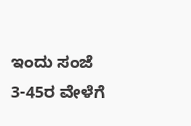ಇಂದು ಸಂಜೆ 3-45ರ ವೇಳೆಗೆ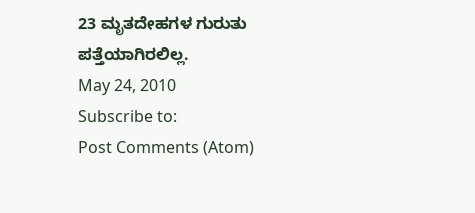23 ಮೃತದೇಹಗಳ ಗುರುತು ಪತ್ತೆಯಾಗಿರಲಿಲ್ಲ.
May 24, 2010
Subscribe to:
Post Comments (Atom)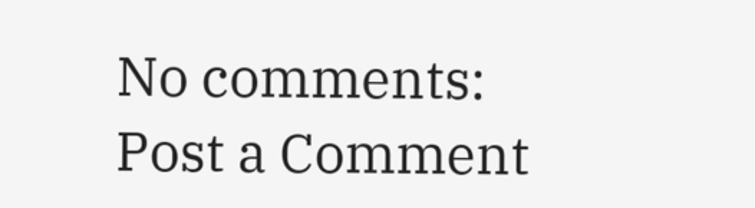No comments:
Post a Comment